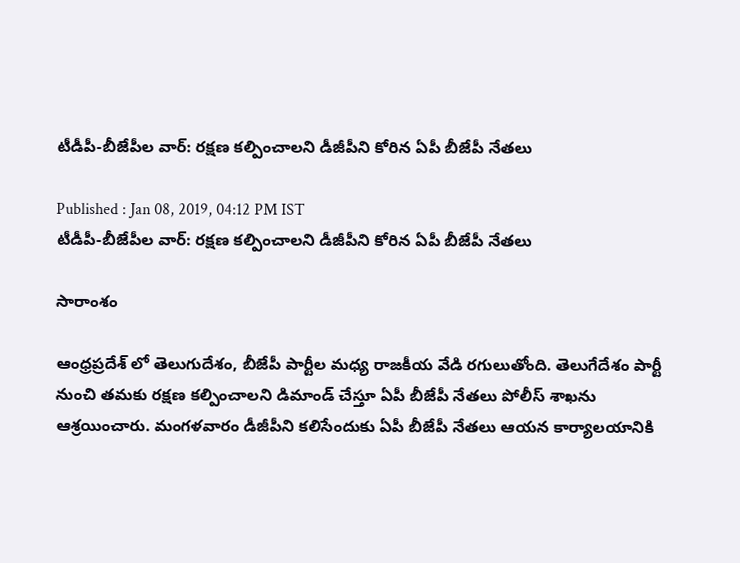టీడీపీ-బీజేపీల వార్: రక్షణ కల్పించాలని డీజీపీని కోరిన ఏపీ బీజేపీ నేతలు

Published : Jan 08, 2019, 04:12 PM IST
టీడీపీ-బీజేపీల వార్: రక్షణ కల్పించాలని డీజీపీని కోరిన ఏపీ బీజేపీ నేతలు

సారాంశం

ఆంధ్రప్రదేశ్ లో తెలుగుదేశం, బీజేపీ పార్టీల మధ్య రాజకీయ వేడి రగులుతోంది. తెలుగేదేశం పార్టీ నుంచి తమకు రక్షణ కల్పించాలని డిమాండ్ చేస్తూ ఏపీ బీజేపీ నేతలు పోలీస్ శాఖను ఆశ్రయించారు. మంగళవారం డీజీపీని కలిసేందుకు ఏపీ బీజేపీ నేతలు ఆయన కార్యాలయానికి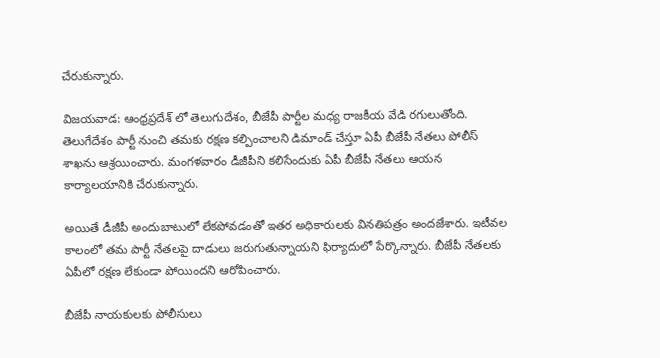చేరుకున్నారు.

విజయవాడ: ఆంధ్రప్రదేశ్ లో తెలుగుదేశం, బీజేపీ పార్టీల మధ్య రాజకీయ వేడి రగులుతోంది. తెలుగేదేశం పార్టీ నుంచి తమకు రక్షణ కల్పించాలని డిమాండ్ చేస్తూ ఏపీ బీజేపీ నేతలు పోలీస్ శాఖను ఆశ్రయించారు. మంగళవారం డీజీపీని కలిసేందుకు ఏపీ బీజేపీ నేతలు ఆయన కార్యాలయానికి చేరుకున్నారు.

అయితే డీజీపీ అందుబాటులో లేకపోవడంతో ఇతర అధికారులకు వినతిపత్రం అందజేశారు. ఇటీవల కాలంలో తమ పార్టీ నేతలపై దాడులు జరుగుతున్నాయని ఫిర్యాదులో పేర్కొన్నారు. బీజేపీ నేతలకు ఏపీలో రక్షణ లేకుండా పోయిందని ఆరోపించారు.

బీజేపీ నాయకులకు పోలీసులు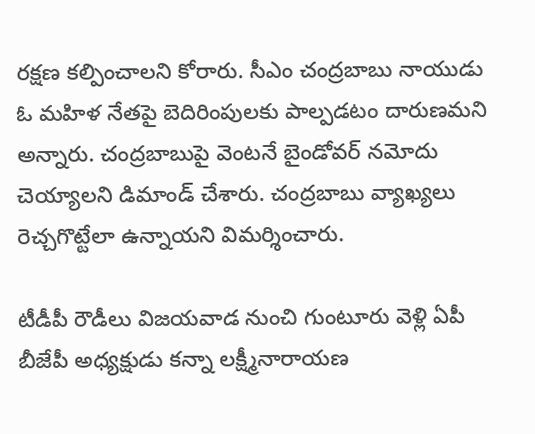రక్షణ కల్పించాలని కోరారు. సీఎం చంద్రబాబు నాయుడు ఓ మహిళ నేతపై బెదిరింపులకు పాల్పడటం దారుణమని అన్నారు. చంద్రబాబుపై వెంటనే బైండోవర్‌ నమోదు చెయ్యాలని డిమాండ్ చేశారు. చంద్రబాబు వ్యాఖ్యలు రెచ్చగొట్టేలా ఉన్నాయని విమర్శించారు.

టీడీపీ రౌడీలు విజయవాడ నుంచి గుంటూరు వెళ్లి ఏపీ బీజేపీ అధ్యక్షుడు కన్నా లక్ష్మీనారాయణ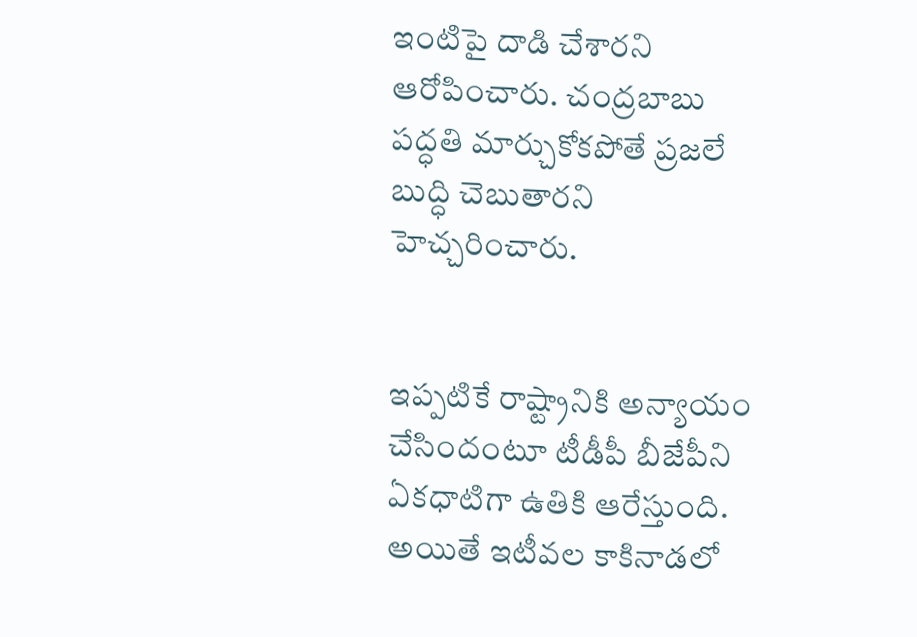ఇంటిపై దాడి చేశారని ఆరోపించారు. చంద్రబాబు పద్ధతి మార్చుకోకపోతే ప్రజలే బుద్ధి చెబుతారని హెచ్చరించారు.


ఇప్పటికే రాష్ట్రానికి అన్యాయం చేసిందంటూ టీడీపీ బీజేపీని ఏకధాటిగా ఉతికి ఆరేస్తుంది. అయితే ఇటీవల కాకినాడలో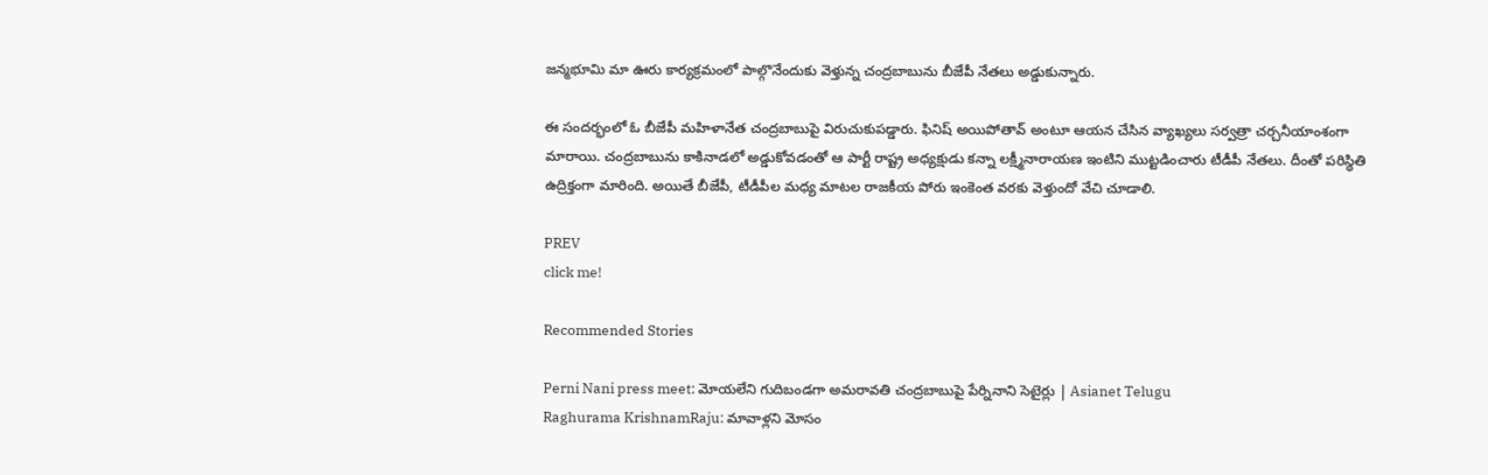జన్మభూమి మా ఊరు కార్యక్రమంలో పాల్గొనేందుకు వెళ్తున్న చంద్రబాబును బీజేపీ నేతలు అడ్డుకున్నారు.

ఈ సందర్భంలో ఓ బీజేపీ మహిళానేత చంద్రబాబుపై విరుచుకుపడ్డారు. ఫినిష్ అయిపోతావ్ అంటూ ఆయన చేసిన వ్యాఖ్యలు సర్వత్రా చర్చనీయాంశంగా మారాయి. చంద్రబాబును కాకినాడలో అడ్డుకోవడంతో ఆ పార్టీ రాష్ట్ర అధ్యక్షుడు కన్నా లక్ష్మీనారాయణ ఇంటిని ముట్టడించారు టీడీపీ నేతలు. దీంతో పరిస్థితి ఉద్రిక్తంగా మారింది. అయితే బీజేపీ, టీడీపీల మధ్య మాటల రాజకీయ పోరు ఇంకెంత వరకు వెళ్తుందో వేచి చూడాలి.

PREV
click me!

Recommended Stories

Perni Nani press meet: మోయ‌లేని గుదిబండగా అమ‌రావ‌తి చంద్రబాబుపై పేర్నినాని సెటైర్లు | Asianet Telugu
Raghurama KrishnamRaju: మావాళ్లని మోసం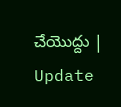చేయొద్దు | Update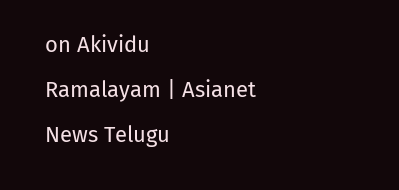on Akividu Ramalayam | Asianet News Telugu